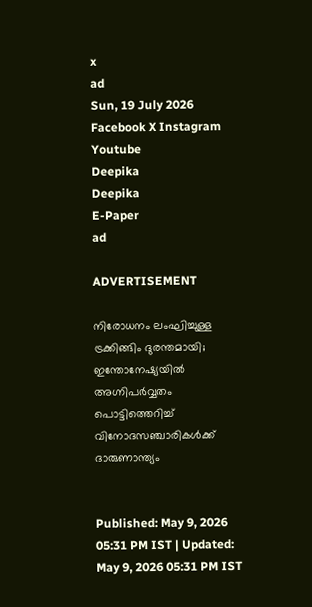x
ad
Sun, 19 July 2026
Facebook X Instagram Youtube
Deepika
Deepika
E-Paper
ad

ADVERTISEMENT

നിരോധനം ലംഘിച്ചുള്ള ട്രക്കിങ്ങിം ദുരന്തമായി; ഇന്തോനേഷ്യയിൽ അഗ്നിപർവ്വതം പൊട്ടിത്തെറിച്ച് വിനോദസഞ്ചാരികൾക്ക് ദാരുണാന്ത്യം


Published: May 9, 2026 05:31 PM IST | Updated: May 9, 2026 05:31 PM IST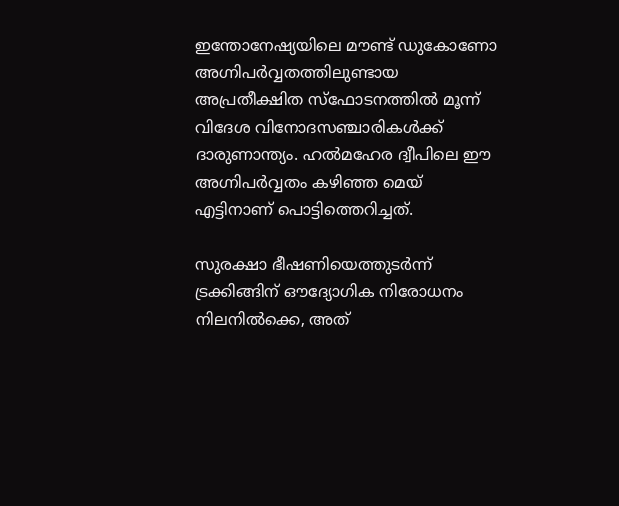ഇന്തോനേഷ്യയിലെ മൗണ്ട് ഡുകോണോ അഗ്നിപർവ്വതത്തിലുണ്ടായ അപ്രതീക്ഷിത സ്ഫോടനത്തിൽ മൂന്ന് വിദേശ വിനോദസഞ്ചാരികൾക്ക് ദാരുണാന്ത്യം. ഹൽമഹേര ദ്വീപിലെ ഈ അഗ്നിപർവ്വതം കഴിഞ്ഞ മെയ് എട്ടിനാണ് പൊട്ടിത്തെറിച്ചത്.

സുരക്ഷാ ഭീഷണിയെത്തുടർന്ന് ട്രക്കിങ്ങിന് ഔദ്യോഗിക നിരോധനം നിലനിൽക്കെ, അത്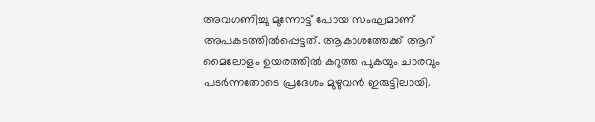അവഗണിച്ചു മുന്നോട്ട് പോയ സംഘമാണ് അപകടത്തിൽപ്പെട്ടത്. ആകാശത്തേക്ക് ആറ് മൈലോളം ഉയരത്തിൽ കറുത്ത പുകയും ചാരവും പടർന്നതോടെ പ്രദേശം മുഴുവൻ ഇരുട്ടിലായി.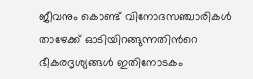ജീവനും കൊണ്ട് വിനോദസഞ്ചാരികൾ താഴേക്ക് ഓടിയിറങ്ങുന്നതിന്‍റെ ഭീകരദൃശ്യങ്ങൾ ഇതിനോടകം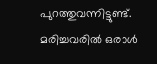പുറത്തുവന്നിട്ടുണ്ട്. മരിച്ചവരിൽ ഒരാൾ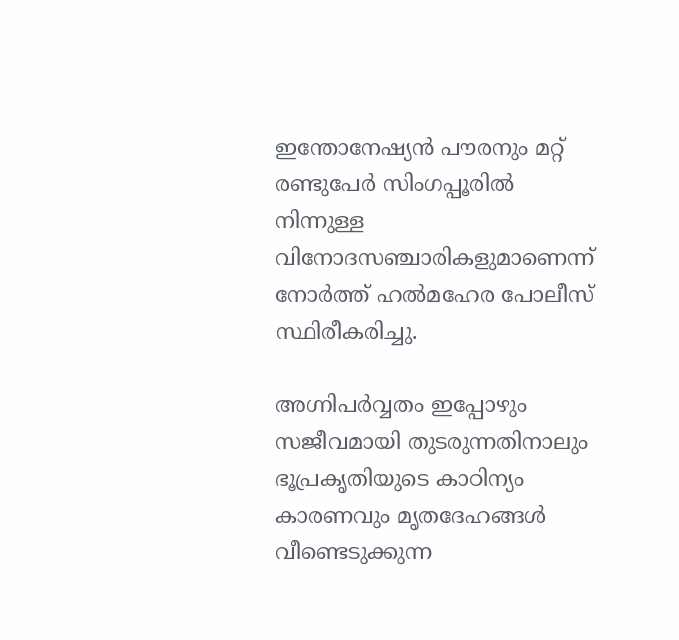ഇന്തോനേഷ്യൻ പൗരനും മറ്റ് രണ്ടുപേർ സിംഗപ്പൂരിൽ നിന്നുള്ള വിനോദസഞ്ചാരികളുമാണെന്ന് നോർത്ത് ഹൽമഹേര പോലീസ് സ്ഥിരീകരിച്ചു.

അഗ്നിപർവ്വതം ഇപ്പോഴും സജീവമായി തുടരുന്നതിനാലും ഭൂപ്രകൃതിയുടെ കാഠിന്യം കാരണവും മൃതദേഹങ്ങൾ വീണ്ടെടുക്കുന്ന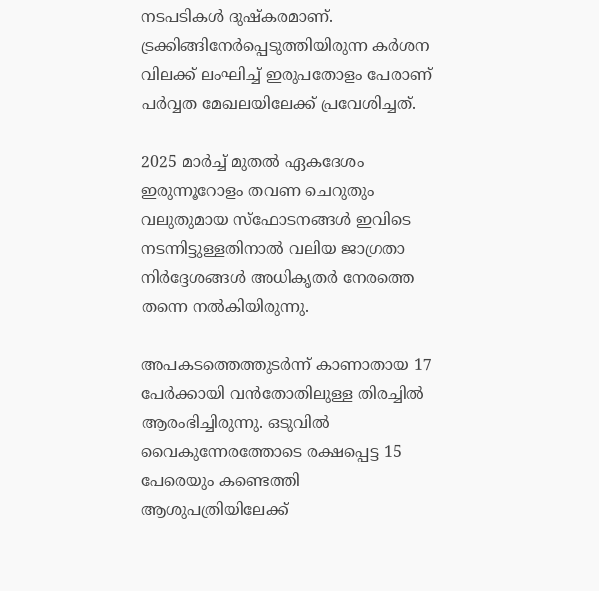നടപടികൾ ദുഷ്കരമാണ്. ട്രക്കിങ്ങിനേർപ്പെടുത്തിയിരുന്ന കർശന വിലക്ക് ലംഘിച്ച് ഇരുപതോളം പേരാണ് പർവ്വത മേഖലയിലേക്ക് പ്രവേശിച്ചത്.

2025 മാർച്ച് മുതൽ ഏകദേശം ഇരുന്നൂറോളം തവണ ചെറുതും വലുതുമായ സ്ഫോടനങ്ങൾ ഇവിടെ നടന്നിട്ടുള്ളതിനാൽ വലിയ ജാഗ്രതാ നിർദ്ദേശങ്ങൾ അധികൃതർ നേരത്തെ തന്നെ നൽകിയിരുന്നു.

അപകടത്തെത്തുടർന്ന് കാണാതായ 17 പേർക്കായി വൻതോതിലുള്ള തിരച്ചിൽ ആരംഭിച്ചിരുന്നു. ഒടുവിൽ വൈകുന്നേരത്തോടെ രക്ഷപ്പെട്ട 15 പേരെയും കണ്ടെത്തി ആശുപത്രിയിലേക്ക്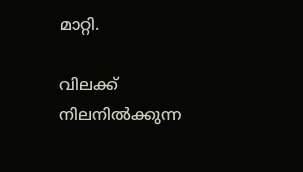മാറ്റി.

വിലക്ക് നിലനിൽക്കുന്ന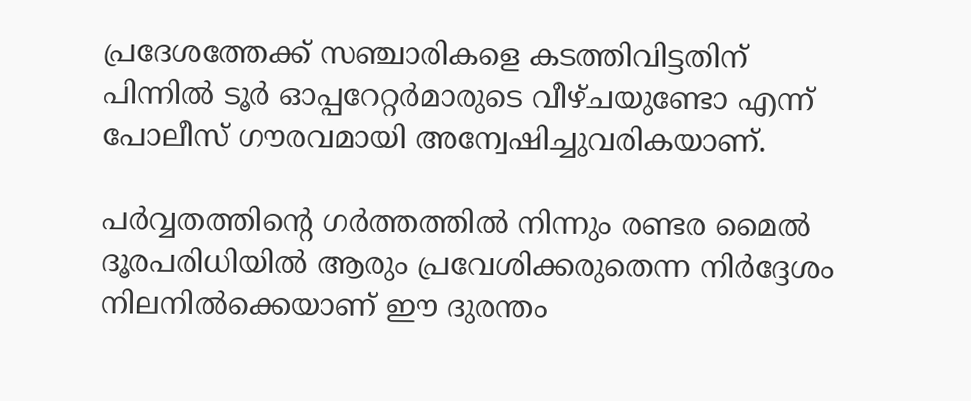പ്രദേശത്തേക്ക് സഞ്ചാരികളെ കടത്തിവിട്ടതിന് പിന്നിൽ ടൂർ ഓപ്പറേറ്റർമാരുടെ വീഴ്ചയുണ്ടോ എന്ന് പോലീസ് ഗൗരവമായി അന്വേഷിച്ചുവരികയാണ്.

പർവ്വതത്തിന്‍റെ ഗർത്തത്തിൽ നിന്നും രണ്ടര മൈൽ ദൂരപരിധിയിൽ ആരും പ്രവേശിക്കരുതെന്ന നിർദ്ദേശം നിലനിൽക്കെയാണ് ഈ ദുരന്തം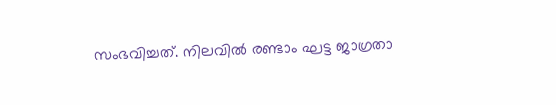സംഭവിച്ചത്. നിലവിൽ രണ്ടാം ഘട്ട ജാഗ്രതാ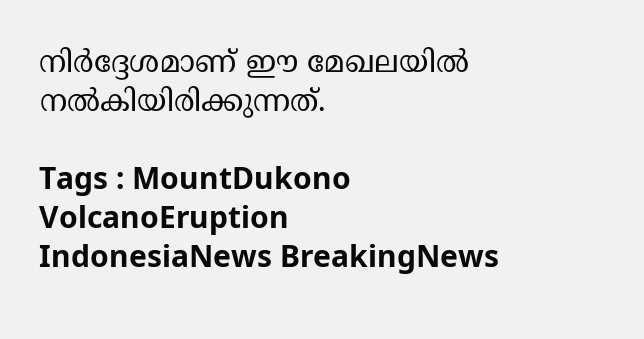നിർദ്ദേശമാണ് ഈ മേഖലയിൽ നൽകിയിരിക്കുന്നത്.

Tags : MountDukono VolcanoEruption IndonesiaNews BreakingNews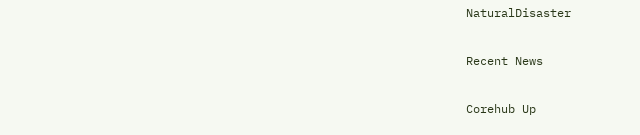NaturalDisaster

Recent News

Corehub Up